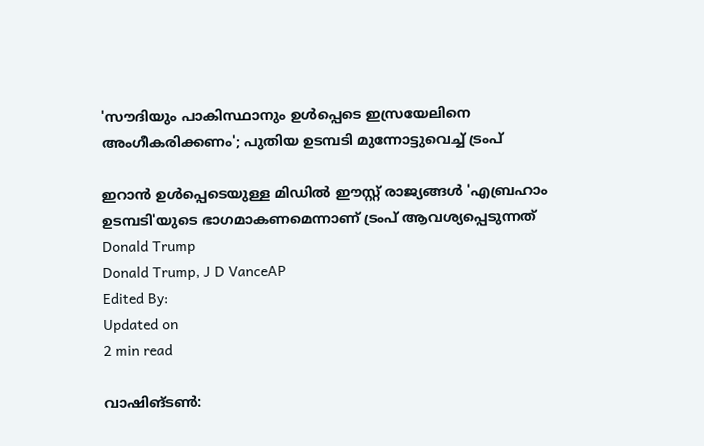'സൗദിയും പാകിസ്ഥാനും ഉൾപ്പെടെ ഇസ്രയേലിനെ അംഗീകരിക്കണം'; പുതിയ ഉടമ്പടി മുന്നോട്ടുവെച്ച് ട്രംപ്

ഇറാന്‍ ഉള്‍പ്പെടെയുള്ള മിഡില്‍ ഈസ്റ്റ് രാജ്യങ്ങള്‍ 'എബ്രഹാം ഉടമ്പടി'യുടെ ഭാഗമാകണമെന്നാണ് ട്രംപ് ആവശ്യപ്പെടുന്നത്
Donald Trump
Donald Trump, J D VanceAP
Edited By:
Updated on
2 min read

വാഷിങ്ടണ്‍: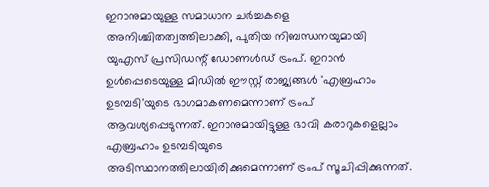ഇറാനുമായുള്ള സമാധാന ചര്‍ച്ചകളെ അനിശ്ചിതത്വത്തിലാക്കി, പുതിയ നിബന്ധനയുമായി യുഎസ് പ്രസിഡന്റ് ഡോണള്‍ഡ് ട്രംപ്. ഇറാന്‍ ഉള്‍പ്പെടെയുള്ള മിഡില്‍ ഈസ്റ്റ് രാജ്യങ്ങള്‍ 'എബ്രഹാം ഉടമ്പടി'യുടെ ഭാഗമാകണമെന്നാണ് ട്രംപ് ആവശ്യപ്പെടുന്നത്. ഇറാനുമായിട്ടുള്ള ഭാവി കരാറുകളെല്ലാം എബ്രഹാം ഉടമ്പടിയുടെ അടിസ്ഥാനത്തിലായിരിക്കുമെന്നാണ് ട്രംപ് സൂചിപ്പിക്കുന്നത്.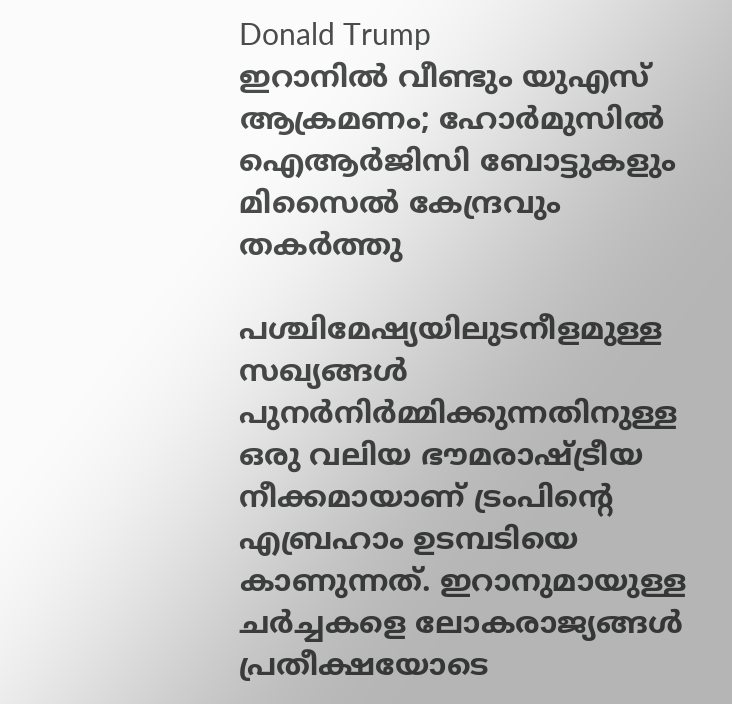Donald Trump
ഇറാനിൽ വീണ്ടും യുഎസ് ആക്രമണം; ഹോർമുസിൽ ഐആർജിസി ബോട്ടുകളും മിസൈൽ കേന്ദ്രവും തകർത്തു

പശ്ചിമേഷ്യയിലുടനീളമുള്ള സഖ്യങ്ങള്‍ പുനര്‍നിര്‍മ്മിക്കുന്നതിനുള്ള ഒരു വലിയ ഭൗമരാഷ്ട്രീയ നീക്കമായാണ് ട്രംപിന്റെ എബ്രഹാം ഉടമ്പടിയെ കാണുന്നത്. ഇറാനുമായുള്ള ചര്‍ച്ചകളെ ലോകരാജ്യങ്ങള്‍ പ്രതീക്ഷയോടെ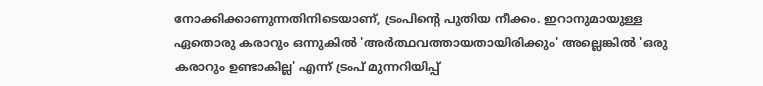നോക്കിക്കാണുന്നതിനിടെയാണ്, ട്രംപിന്റെ പുതിയ നീക്കം. ഇറാനുമായുള്ള ഏതൊരു കരാറും ഒന്നുകില്‍ 'അര്‍ത്ഥവത്തായതായിരിക്കും' അല്ലെങ്കില്‍ 'ഒരു കരാറും ഉണ്ടാകില്ല' എന്ന് ട്രംപ് മുന്നറിയിപ്പ്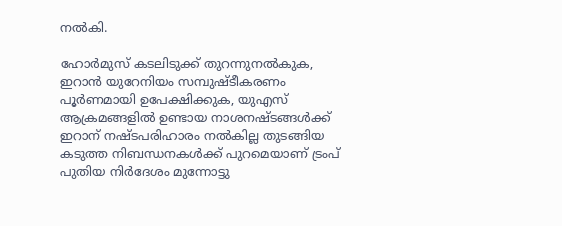നല്‍കി.

ഹോര്‍മുസ് കടലിടുക്ക് തുറന്നുനല്‍കുക, ഇറാന്‍ യുറേനിയം സമ്പുഷ്ടീകരണം പൂര്‍ണമായി ഉപേക്ഷിക്കുക, യുഎസ് ആക്രമങ്ങളില്‍ ഉണ്ടായ നാശനഷ്ടങ്ങള്‍ക്ക് ഇറാന് നഷ്ടപരിഹാരം നല്‍കില്ല തുടങ്ങിയ കടുത്ത നിബന്ധനകള്‍ക്ക് പുറമെയാണ് ട്രംപ് പുതിയ നിര്‍ദേശം മുന്നോട്ടു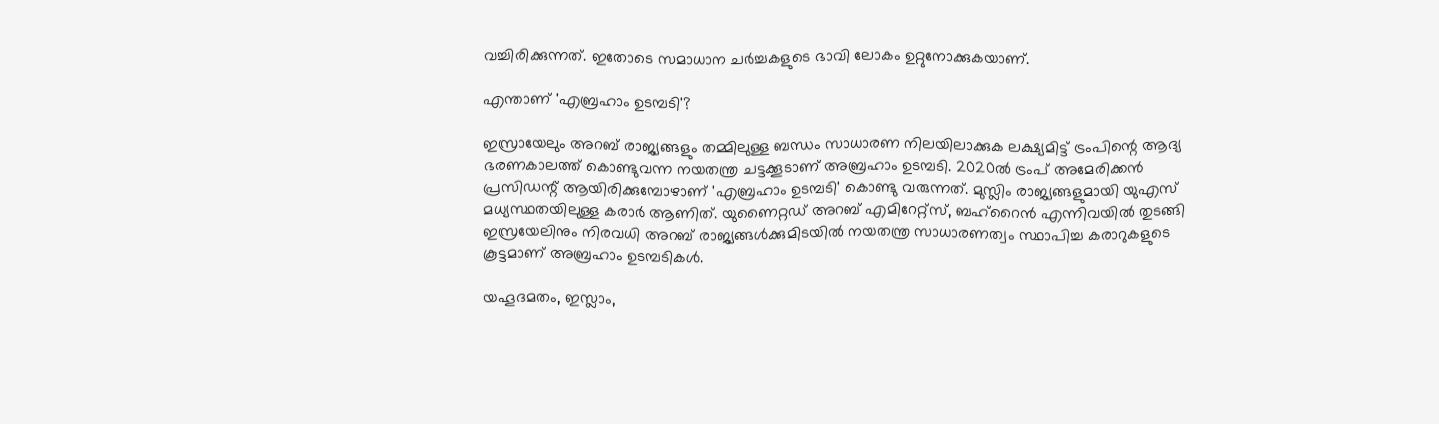വച്ചിരിക്കുന്നത്. ഇതോടെ സമാധാന ചര്‍ച്ചകളുടെ ഭാവി ലോകം ഉറ്റുനോക്കുകയാണ്.

എന്താണ് 'എബ്രഹാം ഉടമ്പടി'?

ഇസ്രായേലും അറബ് രാജ്യങ്ങളും തമ്മിലുള്ള ബന്ധം സാധാരണ നിലയിലാക്കുക ലക്ഷ്യമിട്ട് ട്രംപിന്റെ ആദ്യ ഭരണകാലത്ത് കൊണ്ടുവന്ന നയതന്ത്ര ചട്ടക്കൂടാണ് അബ്രഹാം ഉടമ്പടി. 2020ല്‍ ട്രംപ് അമേരിക്കന്‍ പ്രസിഡന്റ് ആയിരിക്കുമ്പോഴാണ് 'എബ്രഹാം ഉടമ്പടി' കൊണ്ടു വരുന്നത്. മുസ്ലിം രാജ്യങ്ങളുമായി യുഎസ് മധ്യസ്ഥതയിലുള്ള കരാര്‍ ആണിത്. യുണൈറ്റഡ് അറബ് എമിറേറ്റ്സ്, ബഹ്റൈന്‍ എന്നിവയില്‍ തുടങ്ങി ഇസ്രയേലിനും നിരവധി അറബ് രാജ്യങ്ങള്‍ക്കുമിടയില്‍ നയതന്ത്ര സാധാരണത്വം സ്ഥാപിച്ച കരാറുകളുടെ കൂട്ടമാണ് അബ്രഹാം ഉടമ്പടികള്‍.

യഹൂദമതം, ഇസ്ലാം,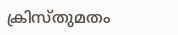ക്രിസ്തുമതം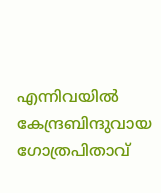എന്നിവയിൽ കേന്ദ്രബിന്ദുവായ ഗോത്രപിതാവ്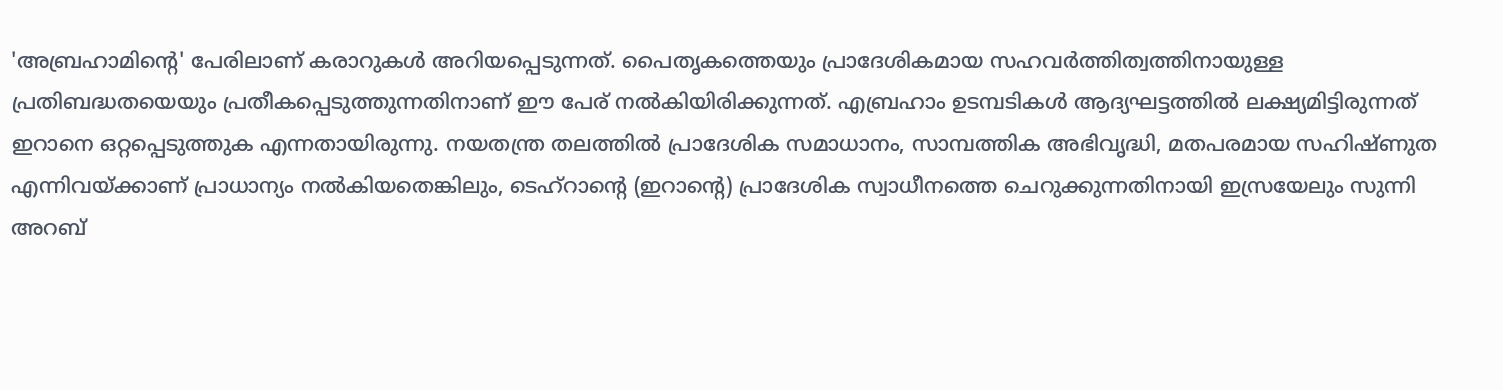'അബ്രഹാമിന്റെ' പേരിലാണ് കരാറുകൾ അറിയപ്പെടുന്നത്. പൈതൃകത്തെയും പ്രാദേശികമായ സഹവർത്തിത്വത്തിനായുള്ള പ്രതിബദ്ധതയെയും പ്രതീകപ്പെടുത്തുന്നതിനാണ് ഈ പേര് നൽകിയിരിക്കുന്നത്. എബ്രഹാം ഉടമ്പടികൾ ആദ്യഘട്ടത്തിൽ ലക്ഷ്യമിട്ടിരുന്നത് ഇറാനെ ഒറ്റപ്പെടുത്തുക എന്നതായിരുന്നു. നയതന്ത്ര തലത്തിൽ പ്രാദേശിക സമാധാനം, സാമ്പത്തിക അഭിവൃദ്ധി, മതപരമായ സഹിഷ്ണുത എന്നിവയ്ക്കാണ് പ്രാധാന്യം നൽകിയതെങ്കിലും, ടെഹ്‌റാന്റെ (ഇറാന്റെ) പ്രാദേശിക സ്വാധീനത്തെ ചെറുക്കുന്നതിനായി ഇസ്രയേലും സുന്നി അറബ്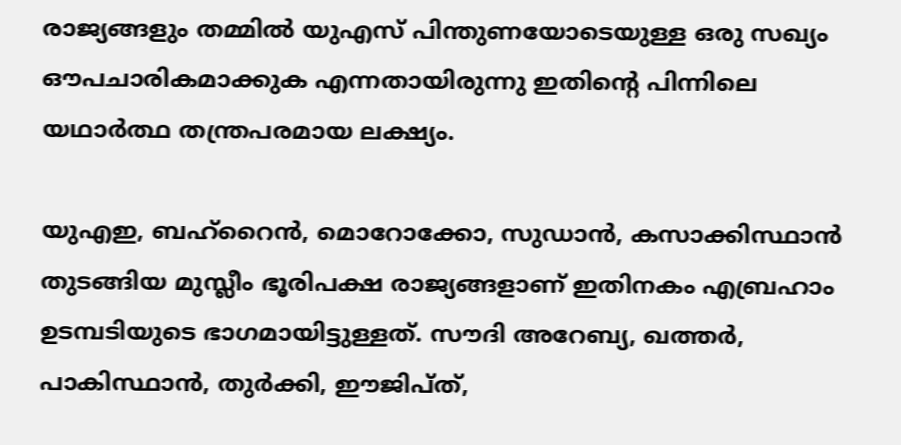രാജ്യങ്ങളും തമ്മിൽ യുഎസ് പിന്തുണയോടെയുള്ള ഒരു സഖ്യം ഔപചാരികമാക്കുക എന്നതായിരുന്നു ഇതിന്റെ പിന്നിലെ യഥാർത്ഥ തന്ത്രപരമായ ലക്ഷ്യം.

യുഎഇ, ബഹ്റൈന്‍, മൊറോക്കോ, സുഡാന്‍, കസാക്കിസ്ഥാന്‍ തുടങ്ങിയ മുസ്ലീം ഭൂരിപക്ഷ രാജ്യങ്ങളാണ് ഇതിനകം എബ്രഹാം ഉടമ്പടിയുടെ ഭാഗമായിട്ടുള്ളത്. സൗദി അറേബ്യ, ഖത്തര്‍, പാകിസ്ഥാന്‍, തുര്‍ക്കി, ഈജിപ്ത്,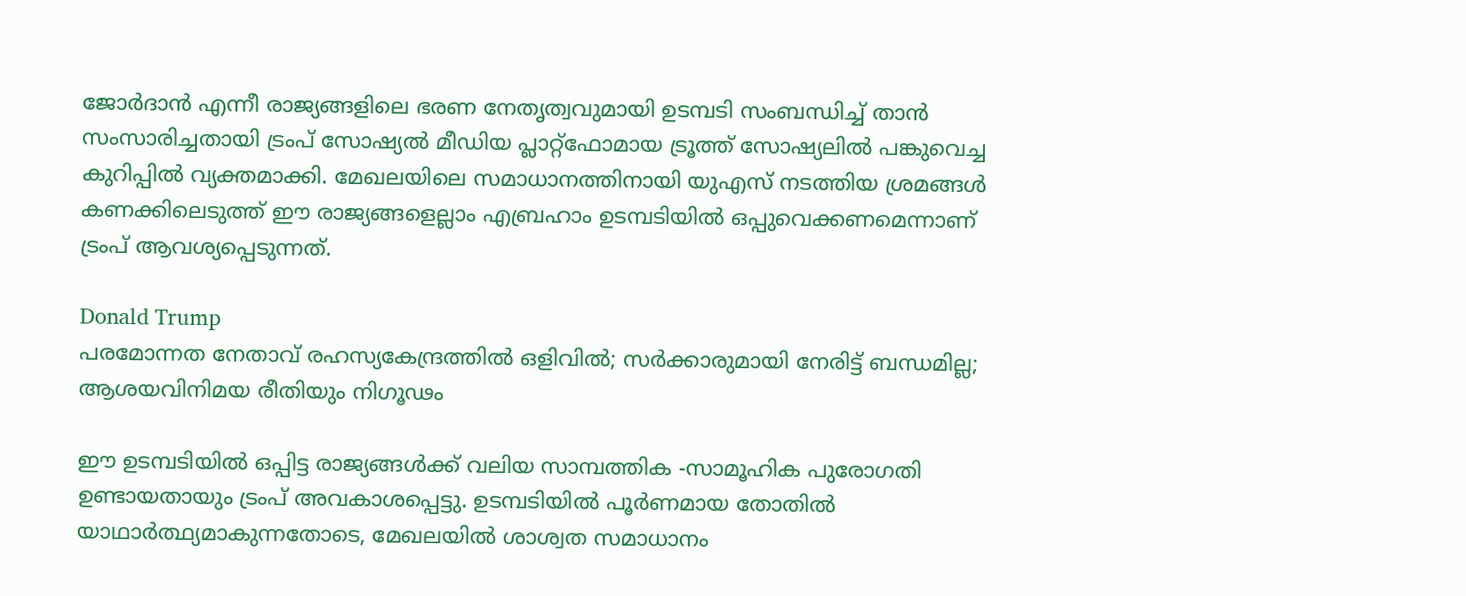ജോര്‍ദാന്‍ എന്നീ രാജ്യങ്ങളിലെ ഭരണ നേതൃത്വവുമായി ഉടമ്പടി സംബന്ധിച്ച് താന്‍ സംസാരിച്ചതായി ട്രംപ് സോഷ്യല്‍ മീഡിയ പ്ലാറ്റ്ഫോമായ ട്രൂത്ത് സോഷ്യലില്‍ പങ്കുവെച്ച കുറിപ്പില്‍ വ്യക്തമാക്കി. മേഖലയിലെ സമാധാനത്തിനായി യുഎസ് നടത്തിയ ശ്രമങ്ങള്‍ കണക്കിലെടുത്ത് ഈ രാജ്യങ്ങളെല്ലാം എബ്രഹാം ഉടമ്പടിയില്‍ ഒപ്പുവെക്കണമെന്നാണ് ട്രംപ് ആവശ്യപ്പെടുന്നത്.

Donald Trump
പരമോന്നത നേതാവ് രഹസ്യകേന്ദ്രത്തില്‍ ഒളിവില്‍; സര്‍ക്കാരുമായി നേരിട്ട് ബന്ധമില്ല; ആശയവിനിമയ രീതിയും നിഗൂഢം

ഈ ഉടമ്പടിയില്‍ ഒപ്പിട്ട രാജ്യങ്ങള്‍ക്ക് വലിയ സാമ്പത്തിക -സാമൂഹിക പുരോഗതി ഉണ്ടായതായും ട്രംപ് അവകാശപ്പെട്ടു. ഉടമ്പടിയില്‍ പൂര്‍ണമായ തോതില്‍ യാഥാര്‍ത്ഥ്യമാകുന്നതോടെ, മേഖലയില്‍ ശാശ്വത സമാധാനം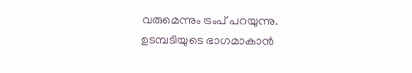വരുമെന്നും ട്രംപ് പറയുന്നു. ഉടമ്പടിയുടെ ഭാഗമാകാന്‍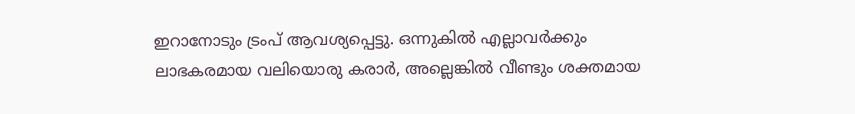ഇറാനോടും ട്രംപ് ആവശ്യപ്പെട്ടു. ഒന്നുകില്‍ എല്ലാവര്‍ക്കും ലാഭകരമായ വലിയൊരു കരാര്‍, അല്ലെങ്കില്‍ വീണ്ടും ശക്തമായ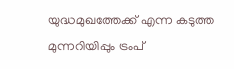യുദ്ധമുഖത്തേക്ക് എന്ന കടുത്ത മുന്നറിയിപ്പും ട്രംപ്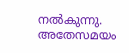നല്‍കുന്നു. അതേസമയം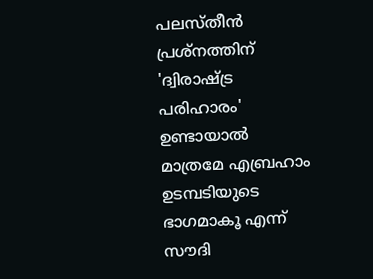പലസ്തീന്‍ പ്രശ്‌നത്തിന് 'ദ്വിരാഷ്ട്ര പരിഹാരം' ഉണ്ടായാല്‍ മാത്രമേ എബ്രഹാം ഉടമ്പടിയുടെ ഭാഗമാകൂ എന്ന് സൗദി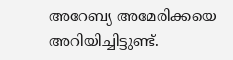അറേബ്യ അമേരിക്കയെ അറിയിച്ചിട്ടുണ്ട്.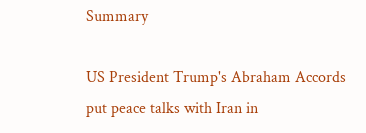Summary

US President Trump's Abraham Accords put peace talks with Iran in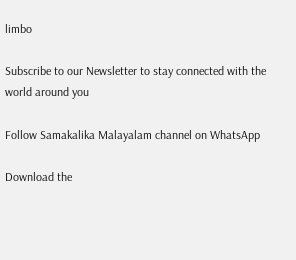limbo

Subscribe to our Newsletter to stay connected with the world around you

Follow Samakalika Malayalam channel on WhatsApp

Download the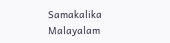Samakalika Malayalam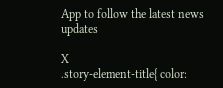App to follow the latest news updates

X
.story-element-title{ color: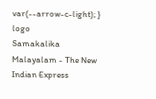var(--arrow-c-light); }
logo
Samakalika Malayalam - The New Indian Express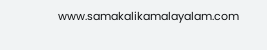www.samakalikamalayalam.com